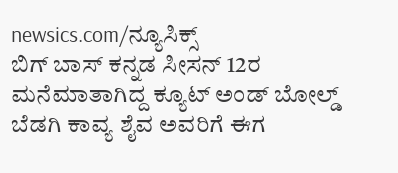newsics.com/ನ್ಯೂಸಿಕ್ಸ್
ಬಿಗ್ ಬಾಸ್ ಕನ್ನಡ ಸೀಸನ್ 12ರ ಮನೆಮಾತಾಗಿದ್ದ ಕ್ಯೂಟ್ ಅಂಡ್ ಬೋಲ್ಡ್ ಬೆಡಗಿ ಕಾವ್ಯ ಶೈವ ಅವರಿಗೆ ಈಗ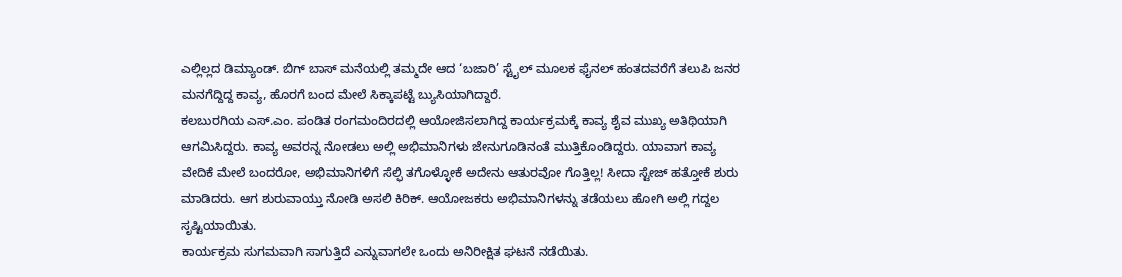ಎಲ್ಲಿಲ್ಲದ ಡಿಮ್ಯಾಂಡ್. ಬಿಗ್ ಬಾಸ್ ಮನೆಯಲ್ಲಿ ತಮ್ಮದೇ ಆದ ‘ಬಜಾರಿ’ ಸ್ಟೈಲ್ ಮೂಲಕ ಫೈನಲ್ ಹಂತದವರೆಗೆ ತಲುಪಿ ಜನರ ಮನಗೆದ್ದಿದ್ದ ಕಾವ್ಯ, ಹೊರಗೆ ಬಂದ ಮೇಲೆ ಸಿಕ್ಕಾಪಟ್ಟೆ ಬ್ಯುಸಿಯಾಗಿದ್ದಾರೆ.
ಕಲಬುರಗಿಯ ಎಸ್.ಎಂ. ಪಂಡಿತ ರಂಗಮಂದಿರದಲ್ಲಿ ಆಯೋಜಿಸಲಾಗಿದ್ದ ಕಾರ್ಯಕ್ರಮಕ್ಕೆ ಕಾವ್ಯ ಶೈವ ಮುಖ್ಯ ಅತಿಥಿಯಾಗಿ ಆಗಮಿಸಿದ್ದರು. ಕಾವ್ಯ ಅವರನ್ನ ನೋಡಲು ಅಲ್ಲಿ ಅಭಿಮಾನಿಗಳು ಜೇನುಗೂಡಿನಂತೆ ಮುತ್ತಿಕೊಂಡಿದ್ದರು. ಯಾವಾಗ ಕಾವ್ಯ ವೇದಿಕೆ ಮೇಲೆ ಬಂದರೋ, ಅಭಿಮಾನಿಗಳಿಗೆ ಸೆಲ್ಫಿ ತಗೊಳ್ಳೋಕೆ ಅದೇನು ಆತುರವೋ ಗೊತ್ತಿಲ್ಲ! ಸೀದಾ ಸ್ಟೇಜ್ ಹತ್ತೋಕೆ ಶುರು ಮಾಡಿದರು. ಆಗ ಶುರುವಾಯ್ತು ನೋಡಿ ಅಸಲಿ ಕಿರಿಕ್. ಆಯೋಜಕರು ಅಭಿಮಾನಿಗಳನ್ನು ತಡೆಯಲು ಹೋಗಿ ಅಲ್ಲಿ ಗದ್ದಲ ಸೃಷ್ಟಿಯಾಯಿತು.
ಕಾರ್ಯಕ್ರಮ ಸುಗಮವಾಗಿ ಸಾಗುತ್ತಿದೆ ಎನ್ನುವಾಗಲೇ ಒಂದು ಅನಿರೀಕ್ಷಿತ ಘಟನೆ ನಡೆಯಿತು.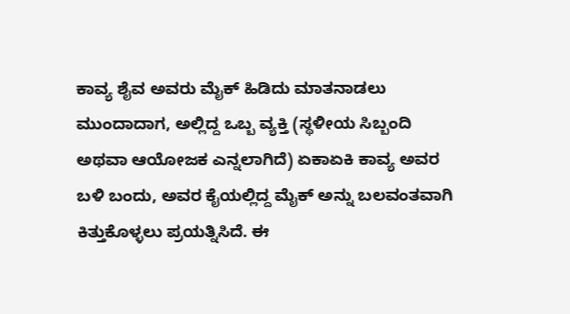ಕಾವ್ಯ ಶೈವ ಅವರು ಮೈಕ್ ಹಿಡಿದು ಮಾತನಾಡಲು ಮುಂದಾದಾಗ, ಅಲ್ಲಿದ್ದ ಒಬ್ಬ ವ್ಯಕ್ತಿ (ಸ್ಥಳೀಯ ಸಿಬ್ಬಂದಿ ಅಥವಾ ಆಯೋಜಕ ಎನ್ನಲಾಗಿದೆ) ಏಕಾಏಕಿ ಕಾವ್ಯ ಅವರ ಬಳಿ ಬಂದು, ಅವರ ಕೈಯಲ್ಲಿದ್ದ ಮೈಕ್ ಅನ್ನು ಬಲವಂತವಾಗಿ ಕಿತ್ತುಕೊಳ್ಳಲು ಪ್ರಯತ್ನಿಸಿದೆ. ಈ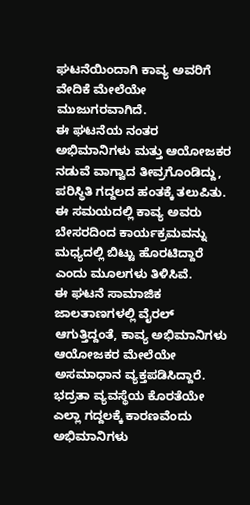ಘಟನೆಯಿಂದಾಗಿ ಕಾವ್ಯ ಅವರಿಗೆ ವೇದಿಕೆ ಮೇಲೆಯೇ ಮುಜುಗರವಾಗಿದೆ.
ಈ ಘಟನೆಯ ನಂತರ ಅಭಿಮಾನಿಗಳು ಮತ್ತು ಆಯೋಜಕರ ನಡುವೆ ವಾಗ್ವಾದ ತೀವ್ರಗೊಂಡಿದ್ದು, ಪರಿಸ್ಥಿತಿ ಗದ್ದಲದ ಹಂತಕ್ಕೆ ತಲುಪಿತು. ಈ ಸಮಯದಲ್ಲಿ ಕಾವ್ಯ ಅವರು ಬೇಸರದಿಂದ ಕಾರ್ಯಕ್ರಮವನ್ನು ಮಧ್ಯದಲ್ಲಿ ಬಿಟ್ಟು ಹೊರಟಿದ್ದಾರೆ ಎಂದು ಮೂಲಗಳು ತಿಳಿಸಿವೆ.
ಈ ಘಟನೆ ಸಾಮಾಜಿಕ ಜಾಲತಾಣಗಳಲ್ಲಿ ವೈರಲ್ ಆಗುತ್ತಿದ್ದಂತೆ, ಕಾವ್ಯ ಅಭಿಮಾನಿಗಳು ಆಯೋಜಕರ ಮೇಲೆಯೇ ಅಸಮಾಧಾನ ವ್ಯಕ್ತಪಡಿಸಿದ್ದಾರೆ. ಭದ್ರತಾ ವ್ಯವಸ್ಥೆಯ ಕೊರತೆಯೇ ಎಲ್ಲಾ ಗದ್ದಲಕ್ಕೆ ಕಾರಣವೆಂದು ಅಭಿಮಾನಿಗಳು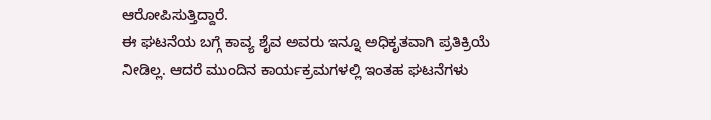ಆರೋಪಿಸುತ್ತಿದ್ದಾರೆ.
ಈ ಘಟನೆಯ ಬಗ್ಗೆ ಕಾವ್ಯ ಶೈವ ಅವರು ಇನ್ನೂ ಅಧಿಕೃತವಾಗಿ ಪ್ರತಿಕ್ರಿಯೆ ನೀಡಿಲ್ಲ. ಆದರೆ ಮುಂದಿನ ಕಾರ್ಯಕ್ರಮಗಳಲ್ಲಿ ಇಂತಹ ಘಟನೆಗಳು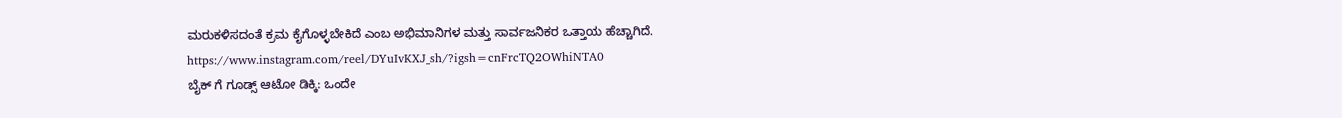ಮರುಕಳಿಸದಂತೆ ಕ್ರಮ ಕೈಗೊಳ್ಳಬೇಕಿದೆ ಎಂಬ ಅಭಿಮಾನಿಗಳ ಮತ್ತು ಸಾರ್ವಜನಿಕರ ಒತ್ತಾಯ ಹೆಚ್ಚಾಗಿದೆ.
https://www.instagram.com/reel/DYuIvKXJ_sh/?igsh=cnFrcTQ2OWhiNTA0
ಬೈಕ್ ಗೆ ಗೂಡ್ಸ್ ಆಟೋ ಡಿಕ್ಕಿ: ಒಂದೇ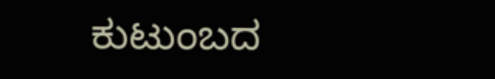ಕುಟುಂಬದ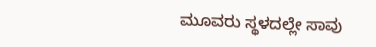ಮೂವರು ಸ್ಥಳದಲ್ಲೇ ಸಾವು